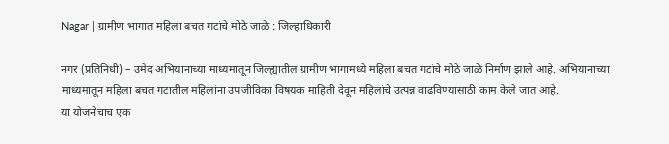Nagar | ग्रामीण भागात महिला बचत गटांचे मोठे जाळे : जिल्हाधिकारी

नगर (प्रतिनिधी) – उमेद अभियानाच्या माध्यमातून जिल्ह्यातील ग्रामीण भागामध्ये महिला बचत गटांचे मोठे जाळे निर्माण झाले आहे. अभियानाच्या माध्यमातून महिला बचत गटातील महिलांना उपजीविका विषयक माहिती देवून महिलांचे उत्पन्न वाढविण्यासाठी काम केले जात आहे.
या योजनेचाच एक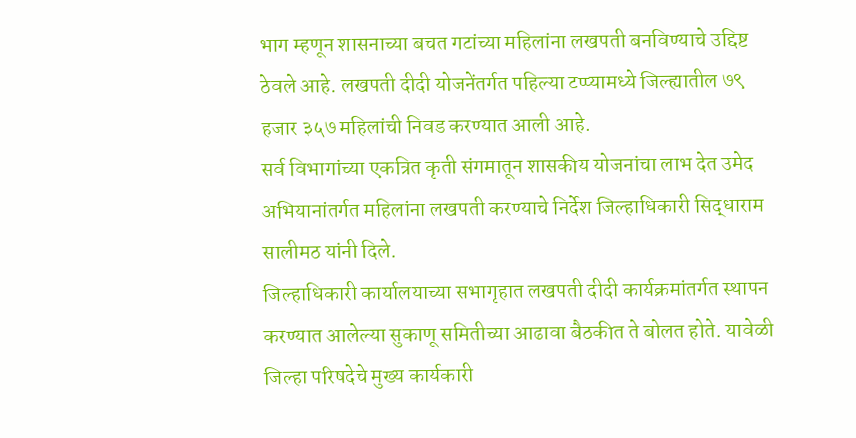भाग म्हणून शासनाच्या बचत गटांच्या महिलांना लखपती बनविण्याचे उद्दिष्ट ठेवले आहे. लखपती दीदी योजनेंतर्गत पहिल्या टप्प्यामध्ये जिल्ह्यातील ७९ हजार ३५७ महिलांची निवड करण्यात आली आहे.
सर्व विभागांच्या एकत्रित कृती संगमातून शासकीय योजनांचा लाभ देत उमेद अभियानांतर्गत महिलांना लखपती करण्याचे निर्देश जिल्हाधिकारी सिद्धाराम सालीमठ यांनी दिले.
जिल्हाधिकारी कार्यालयाच्या सभागृहात लखपती दीदी कार्यक्रमांतर्गत स्थापन करण्यात आलेल्या सुकाणू समितीच्या आढावा बैठकीत ते बोलत होते. यावेळी जिल्हा परिषदेचे मुख्य कार्यकारी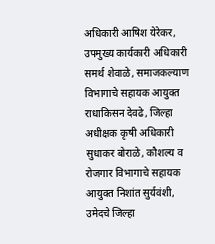अधिकारी आषिश येरेकर,
उपमुख्य कार्यकारी अधिकारी समर्थ शेवाळे, समाजकल्याण विभागाचे सहायक आयुक्त राधाकिसन देवढे, जिल्हा अधीक्षक कृषी अधिकारी सुधाकर बोराळे, कौशल्य व रोजगार विभागाचे सहायक आयुक्त निशांत सुर्यवंशी, उमेदचे जिल्हा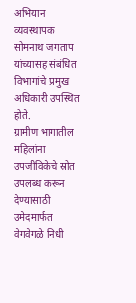अभियान व्यवस्थापक सोमनाथ जगताप यांच्यासह संबंधित विभागांचे प्रमुख अधिकारी उपस्थित होते.
ग्रामीण भागातील महिलांना उपजीविकेचे स्रोत उपलब्ध करून देण्यासाठी उमेदमार्फत वेगवेगळे निधी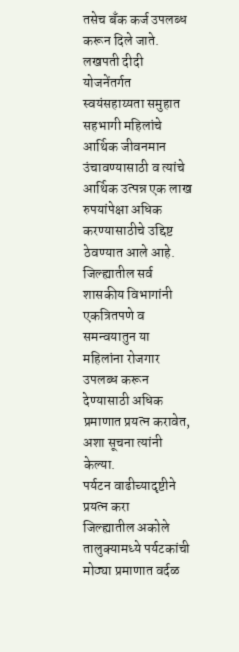तसेच बँक कर्ज उपलब्ध करून दिले जाते.
लखपती दीदी योजनेंतर्गत स्वयंसहाय्यता समुहात सहभागी महिलांचे आर्थिक जीवनमान उंचावण्यासाठी व त्यांचे आर्थिक उत्पन्न एक लाख रुपयांपेक्षा अधिक करण्यासाठीचे उद्दिष्ट ठेवण्यात आले आहे.
जिल्ह्यातील सर्व शासकीय विभागांनी एकत्रितपणे व समन्वयातुन या महिलांना रोजगार उपलब्ध करून देण्यासाठी अधिक प्रमाणात प्रयत्न करावेत, अशा सूचना त्यांनी केल्या.
पर्यटन वाढीच्यादृष्टीने प्रयत्न करा
जिल्ह्यातील अकोले तालुक्यामध्ये पर्यटकांची मोठ्या प्रमाणात वर्दळ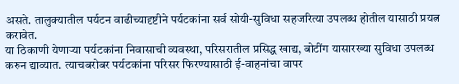असते. तालुक्यातील पर्यटन वाढीच्यादृष्टीने पर्यटकांना सर्व सोयी-सुविधा सहजरित्या उपलब्ध होतील यासाठी प्रयत्न करावेत.
या ठिकाणी येणाऱ्या पर्यटकांना निवासाची व्यवस्था, परिसरातील प्रसिद्ध खाद्य, बोटींग यासारख्या सुविधा उपलब्ध करुन द्याव्यात. त्याचबरोबर पर्यटकांना परिसर फिरण्यासाठी ई-वाहनांचा वापर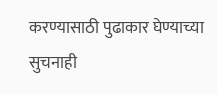करण्यासाठी पुढाकार घेण्याच्या सुचनाही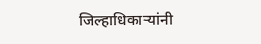जिल्हाधिकाऱ्यांनी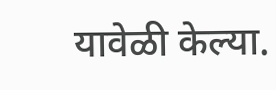यावेळी केल्या.